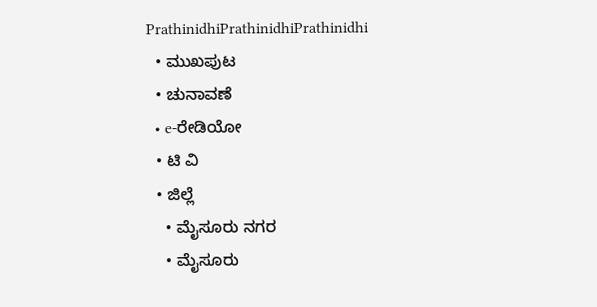PrathinidhiPrathinidhiPrathinidhi
  • ಮುಖಪುಟ
  • ಚುನಾವಣೆ
  • e-ರೇಡಿಯೋ
  • ಟಿ ವಿ
  • ಜಿಲ್ಲೆ
    • ಮೈಸೂರು ನಗರ
    • ಮೈಸೂರು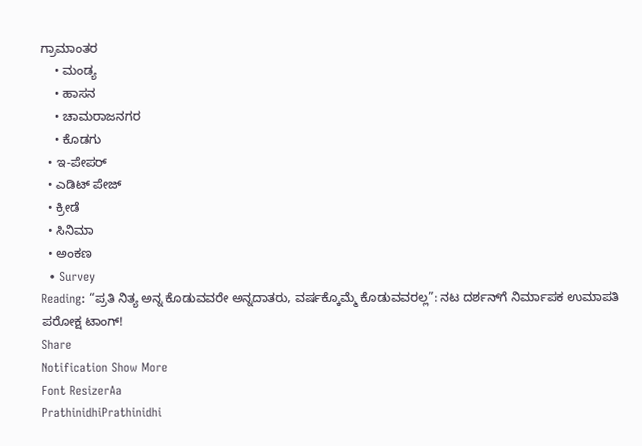ಗ್ರಾಮಾಂತರ
    • ಮಂಡ್ಯ
    • ಹಾಸನ
    • ಚಾಮರಾಜನಗರ
    • ಕೊಡಗು
  • ಇ-ಪೇಪರ್
  • ಎಡಿಟ್‌ ಪೇಜ್‌
  • ಕ್ರೀಡೆ
  • ಸಿನಿಮಾ
  • ಅಂಕಣ
  • Survey
Reading: “ಪ್ರತಿ ನಿತ್ಯ ಅನ್ನ ಕೊಡುವವರೇ ಅನ್ನದಾತರು, ವರ್ಷಕ್ಕೊಮ್ಮೆ ಕೊಡುವವರಲ್ಲ”: ನಟ ದರ್ಶನ್‌ಗೆ ನಿರ್ಮಾಪಕ ಉಮಾಪತಿ ಪರೋಕ್ಷ ಟಾಂಗ್!
Share
Notification Show More
Font ResizerAa
PrathinidhiPrathinidhi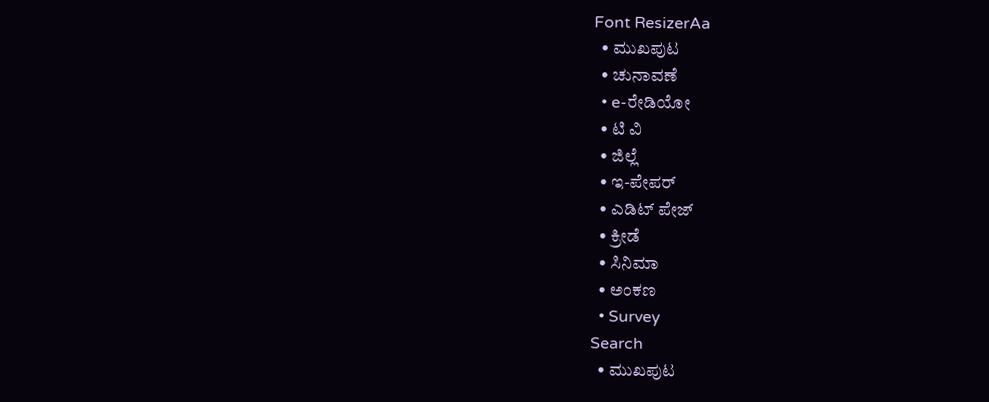Font ResizerAa
  • ಮುಖಪುಟ
  • ಚುನಾವಣೆ
  • e-ರೇಡಿಯೋ
  • ಟಿ ವಿ
  • ಜಿಲ್ಲೆ
  • ಇ-ಪೇಪರ್
  • ಎಡಿಟ್‌ ಪೇಜ್‌
  • ಕ್ರೀಡೆ
  • ಸಿನಿಮಾ
  • ಅಂಕಣ
  • Survey
Search
  • ಮುಖಪುಟ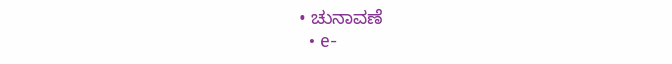• ಚುನಾವಣೆ
  • e-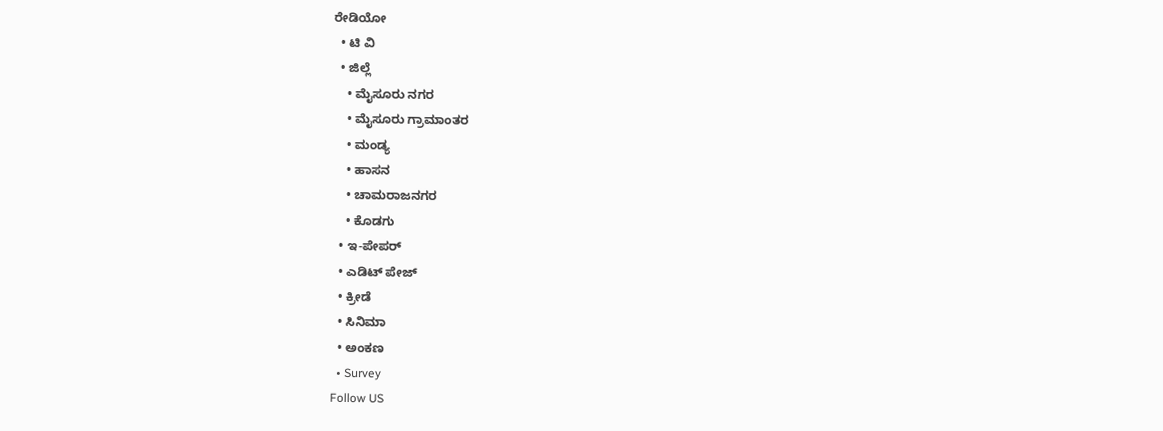ರೇಡಿಯೋ
  • ಟಿ ವಿ
  • ಜಿಲ್ಲೆ
    • ಮೈಸೂರು ನಗರ
    • ಮೈಸೂರು ಗ್ರಾಮಾಂತರ
    • ಮಂಡ್ಯ
    • ಹಾಸನ
    • ಚಾಮರಾಜನಗರ
    • ಕೊಡಗು
  • ಇ-ಪೇಪರ್
  • ಎಡಿಟ್‌ ಪೇಜ್‌
  • ಕ್ರೀಡೆ
  • ಸಿನಿಮಾ
  • ಅಂಕಣ
  • Survey
Follow US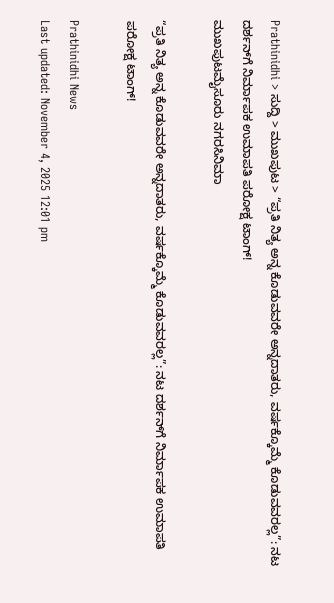Prathinidhi > ಸುದ್ದಿ > ಮುಖಪುಟ > “ಪ್ರತಿ ನಿತ್ಯ ಅನ್ನ ಕೊಡುವವರೇ ಅನ್ನದಾತರು, ವರ್ಷಕ್ಕೊಮ್ಮೆ ಕೊಡುವವರಲ್ಲ”: ನಟ ದರ್ಶನ್‌ಗೆ ನಿರ್ಮಾಪಕ ಉಮಾಪತಿ ಪರೋಕ್ಷ ಟಾಂಗ್!
ಮುಖಪುಟಮೈಸೂರು ನಗರಸಿನಿಮಾ

“ಪ್ರತಿ ನಿತ್ಯ ಅನ್ನ ಕೊಡುವವರೇ ಅನ್ನದಾತರು, ವರ್ಷಕ್ಕೊಮ್ಮೆ ಕೊಡುವವರಲ್ಲ”: ನಟ ದರ್ಶನ್‌ಗೆ ನಿರ್ಮಾಪಕ ಉಮಾಪತಿ ಪರೋಕ್ಷ ಟಾಂಗ್!

Prathinidhi News
Last updated: November 4, 2025 12:01 pm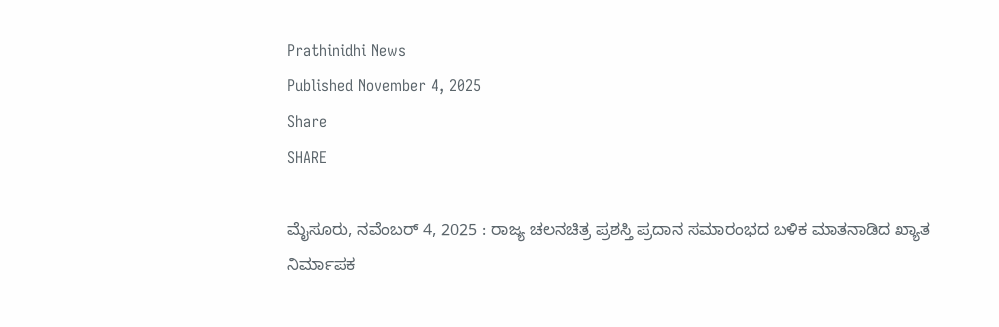Prathinidhi News
Published November 4, 2025
Share
SHARE

ಮೈಸೂರು, ನವೆಂಬರ್‌ 4, 2025 : ರಾಜ್ಯ ಚಲನಚಿತ್ರ ಪ್ರಶಸ್ತಿ ಪ್ರದಾನ ಸಮಾರಂಭದ ಬಳಿಕ ಮಾತನಾಡಿದ ಖ್ಯಾತ ನಿರ್ಮಾಪಕ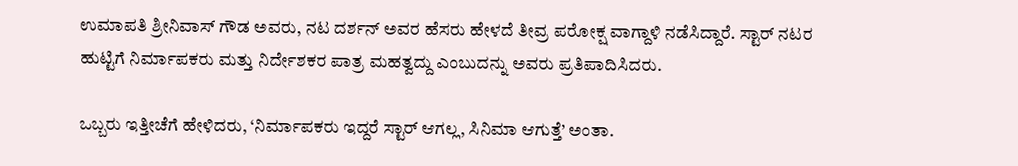ಉಮಾಪತಿ ಶ್ರೀನಿವಾಸ್ ಗೌಡ ಅವರು, ನಟ ದರ್ಶನ್ ಅವರ ಹೆಸರು ಹೇಳದೆ ತೀವ್ರ ಪರೋಕ್ಷ ವಾಗ್ದಾಳಿ ನಡೆಸಿದ್ದಾರೆ. ಸ್ಟಾರ್ ನಟರ ಹುಟ್ಟಿಗೆ ನಿರ್ಮಾಪಕರು ಮತ್ತು ನಿರ್ದೇಶಕರ ಪಾತ್ರ ಮಹತ್ವದ್ದು ಎಂಬುದನ್ನು ಅವರು ಪ್ರತಿಪಾದಿಸಿದರು.

ಒಬ್ಬರು ಇತ್ತೀಚೆಗೆ ಹೇಳಿದರು, ‘ನಿರ್ಮಾಪಕರು ಇದ್ದರೆ ಸ್ಟಾರ್ ಆಗಲ್ಲ, ಸಿನಿಮಾ ಆಗುತ್ತೆ’ ಅಂತಾ.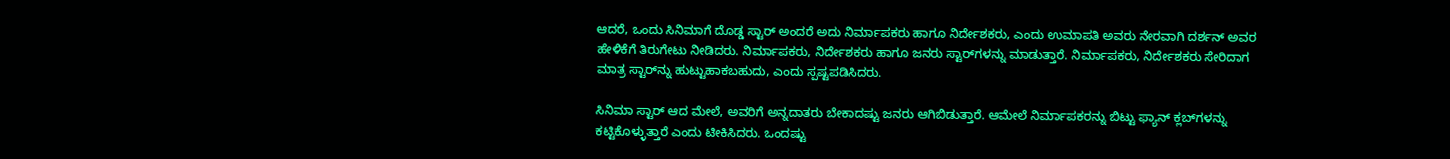ಆದರೆ, ಒಂದು ಸಿನಿಮಾಗೆ ದೊಡ್ಡ ಸ್ಟಾರ್ ಅಂದರೆ ಅದು ನಿರ್ಮಾಪಕರು ಹಾಗೂ ನಿರ್ದೇಶಕರು, ಎಂದು ಉಮಾಪತಿ ಅವರು ನೇರವಾಗಿ ದರ್ಶನ್ ಅವರ ಹೇಳಿಕೆಗೆ ತಿರುಗೇಟು ನೀಡಿದರು. ನಿರ್ಮಾಪಕರು, ನಿರ್ದೇಶಕರು ಹಾಗೂ ಜನರು ಸ್ಟಾರ್‌ಗಳನ್ನು ಮಾಡುತ್ತಾರೆ. ನಿರ್ಮಾಪಕರು, ನಿರ್ದೇಶಕರು ಸೇರಿದಾಗ ಮಾತ್ರ ಸ್ಟಾರ್‌ನ್ನು ಹುಟ್ಟುಹಾಕಬಹುದು, ಎಂದು ಸ್ಪಷ್ಟಪಡಿಸಿದರು.

ಸಿನಿಮಾ ಸ್ಟಾರ್ ಆದ ಮೇಲೆ, ಅವರಿಗೆ ಅನ್ನದಾತರು ಬೇಕಾದಷ್ಟು ಜನರು ಆಗಿಬಿಡುತ್ತಾರೆ. ಆಮೇಲೆ ನಿರ್ಮಾಪಕರನ್ನು ಬಿಟ್ಟು ಫ್ಯಾನ್ ಕ್ಲಬ್‌ಗಳನ್ನು ಕಟ್ಟಿಕೊಳ್ಳುತ್ತಾರೆ ಎಂದು ಟೀಕಿಸಿದರು. ಒಂದಷ್ಟು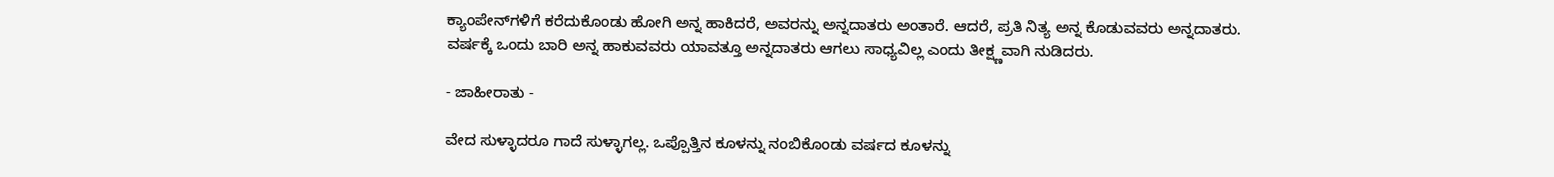ಕ್ಯಾಂಪೇನ್‌ಗಳಿಗೆ ಕರೆದುಕೊಂಡು ಹೋಗಿ ಅನ್ನ ಹಾಕಿದರೆ, ಅವರನ್ನು ಅನ್ನದಾತರು ಅಂತಾರೆ. ಆದರೆ, ಪ್ರತಿ ನಿತ್ಯ ಅನ್ನ ಕೊಡುವವರು ಅನ್ನದಾತರು. ವರ್ಷಕ್ಕೆ ಒಂದು ಬಾರಿ ಅನ್ನ ಹಾಕುವವರು ಯಾವತ್ತೂ ಅನ್ನದಾತರು ಆಗಲು ಸಾಧ್ಯವಿಲ್ಲ ಎಂದು ತೀಕ್ಷ್ಣವಾಗಿ ನುಡಿದರು.

- ಜಾಹೀರಾತು -

ವೇದ ಸುಳ್ಳಾದರೂ ಗಾದೆ ಸುಳ್ಳಾಗಲ್ಲ. ಒಪ್ಪೊತ್ತಿನ ಕೂಳನ್ನು ನಂಬಿಕೊಂಡು ವರ್ಷದ ಕೂಳನ್ನು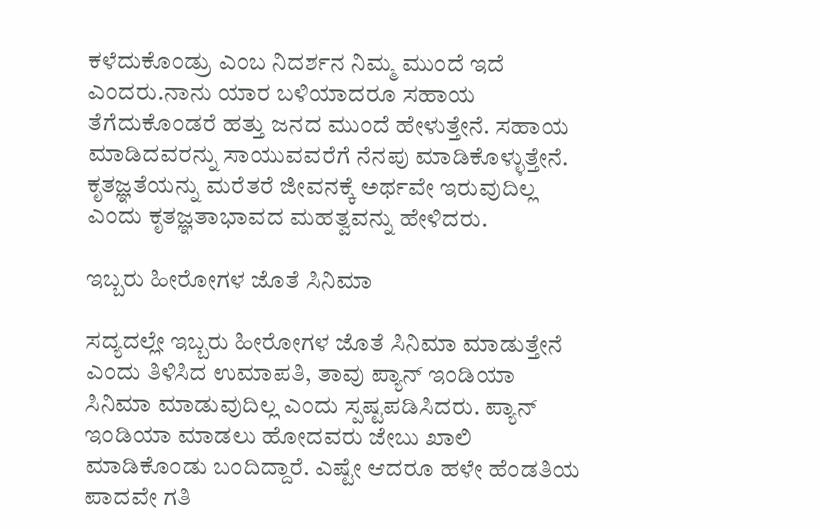ಕಳೆದುಕೊಂಡ್ರು ಎಂಬ ನಿದರ್ಶನ ನಿಮ್ಮ‌ ಮುಂದೆ ಇದೆ ಎಂದರು.ನಾನು ಯಾರ ಬಳಿಯಾದರೂ ಸಹಾಯ ತೆಗೆದುಕೊಂಡರೆ ಹತ್ತು ಜನದ ಮುಂದೆ ಹೇಳುತ್ತೇನೆ. ಸಹಾಯ ಮಾಡಿದವರನ್ನು ಸಾಯುವವರೆಗೆ ನೆನಪು ಮಾಡಿಕೊಳ್ಳುತ್ತೇನೆ. ಕೃತಜ್ಞತೆಯನ್ನು ಮರೆತರೆ ಜೀವನಕ್ಕೆ ಅರ್ಥವೇ ಇರುವುದಿಲ್ಲ ಎಂದು ಕೃತಜ್ಞತಾಭಾವದ ಮಹತ್ವವನ್ನು ಹೇಳಿದರು.

ಇಬ್ಬರು ಹೀರೋಗಳ ಜೊತೆ ಸಿನಿಮಾ

ಸದ್ಯದಲ್ಲೇ ಇಬ್ಬರು ಹೀರೋಗಳ ಜೊತೆ ಸಿನಿಮಾ ಮಾಡುತ್ತೇನೆ ಎಂದು ತಿಳಿಸಿದ ಉಮಾಪತಿ, ತಾವು ಪ್ಯಾನ್ ಇಂಡಿಯಾ ಸಿನಿಮಾ ಮಾಡುವುದಿಲ್ಲ ಎಂದು ಸ್ಪಷ್ಟಪಡಿಸಿದರು. ಪ್ಯಾನ್ ಇಂಡಿಯಾ ಮಾಡಲು ಹೋದವರು ಜೇಬು ಖಾಲಿ ಮಾಡಿಕೊಂಡು ಬಂದಿದ್ದಾರೆ. ಎಷ್ಟೇ ಆದರೂ ಹಳೇ ಹೆಂಡತಿಯ ಪಾದವೇ ಗತಿ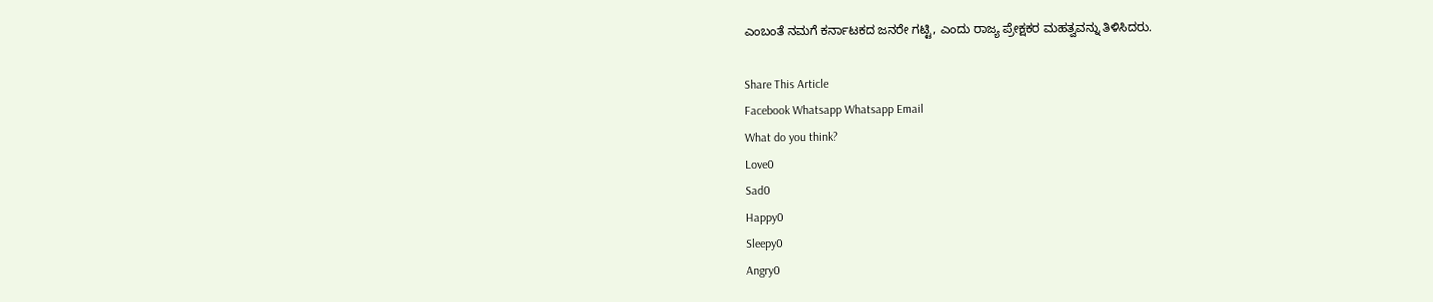ಎಂಬಂತೆ ನಮಗೆ ಕರ್ನಾಟಕದ ಜನರೇ ಗಟ್ಟಿ, ಎಂದು ರಾಜ್ಯ ಪ್ರೇಕ್ಷಕರ ಮಹತ್ವವನ್ನು ತಿಳಿಸಿದರು.

Share This Article
Facebook Whatsapp Whatsapp Email
What do you think?
Love0
Sad0
Happy0
Sleepy0
Angry0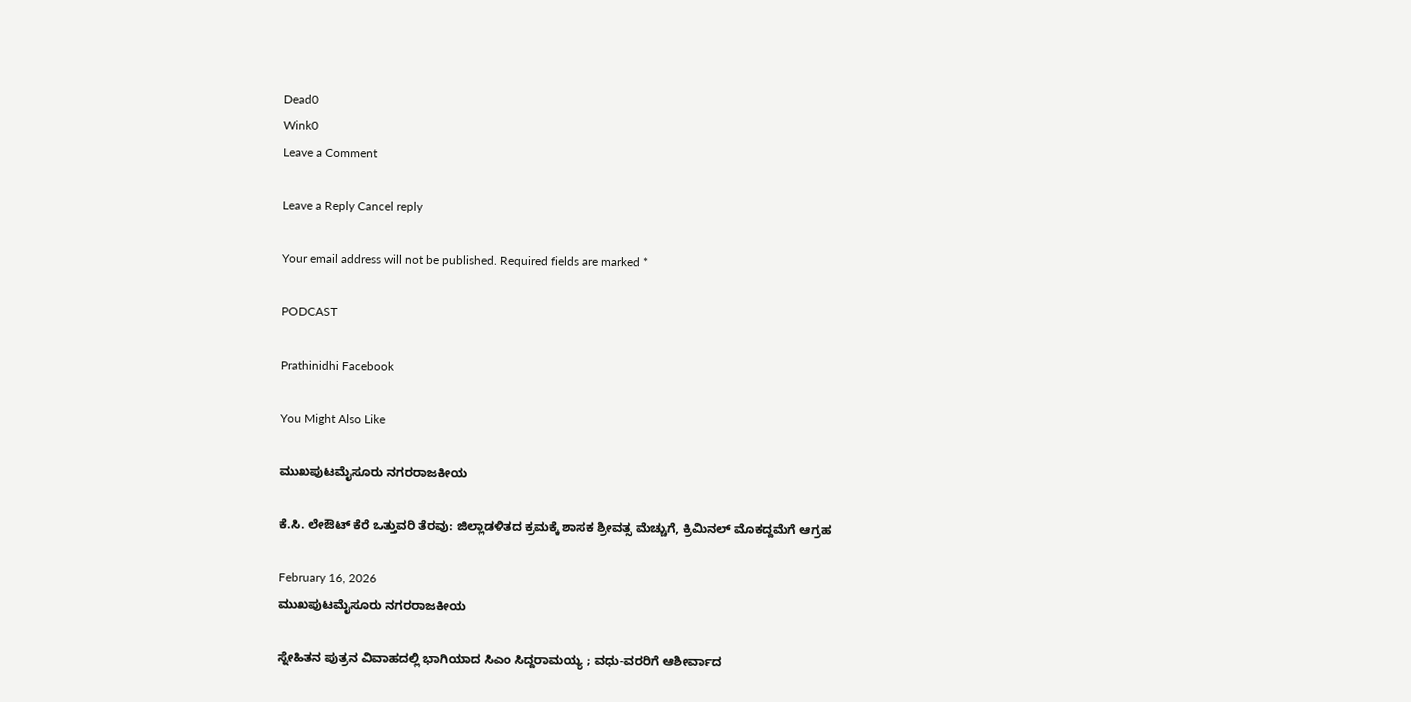Dead0
Wink0
Leave a Comment

Leave a Reply Cancel reply

Your email address will not be published. Required fields are marked *

PODCAST

Prathinidhi Facebook

You Might Also Like

ಮುಖಪುಟಮೈಸೂರು ನಗರರಾಜಕೀಯ

ಕೆ.ಸಿ. ಲೇಔಟ್ ಕೆರೆ ಒತ್ತುವರಿ ತೆರವು: ಜಿಲ್ಲಾಡಳಿತದ ಕ್ರಮಕ್ಕೆ ಶಾಸಕ ಶ್ರೀವತ್ಸ ಮೆಚ್ಚುಗೆ, ಕ್ರಿಮಿನಲ್ ಮೊಕದ್ದಮೆಗೆ ಆಗ್ರಹ

February 16, 2026
ಮುಖಪುಟಮೈಸೂರು ನಗರರಾಜಕೀಯ

ಸ್ನೇಹಿತನ ಪುತ್ರನ ವಿವಾಹದಲ್ಲಿ ಭಾಗಿಯಾದ ಸಿಎಂ ಸಿದ್ದರಾಮಯ್ಯ ; ವಧು-ವರರಿಗೆ ಆಶೀರ್ವಾದ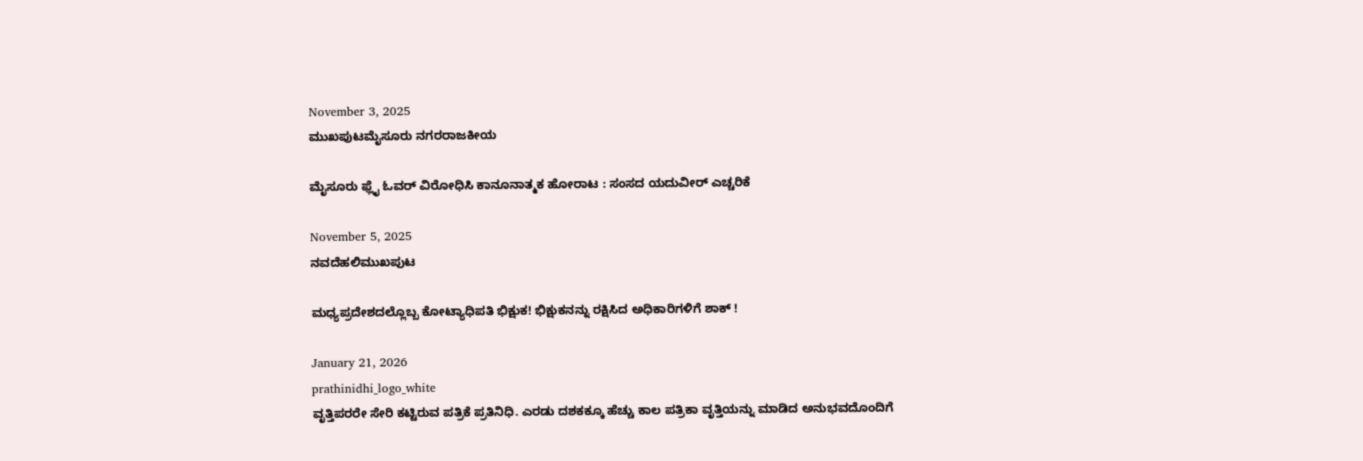November 3, 2025
ಮುಖಪುಟಮೈಸೂರು ನಗರರಾಜಕೀಯ

ಮೈಸೂರು ಫ್ಲೈ ಓವರ್ ವಿರೋಧಿಸಿ ಕಾನೂನಾತ್ಮಕ ಹೋರಾಟ : ಸಂಸದ ಯದುವೀರ್ ಎಚ್ಚರಿಕೆ

November 5, 2025
ನವದೆಹಲಿಮುಖಪುಟ

ಮಧ್ಯಪ್ರದೇಶದಲ್ಲೊಬ್ಬ ಕೋಟ್ಯಾಧಿಪತಿ ಭಿಕ್ಷುಕ! ಭಿಕ್ಷುಕನನ್ನು ರಕ್ಷಿಸಿದ ಅಧಿಕಾರಿಗಳಿಗೆ ಶಾಕ್‌ !

January 21, 2026
prathinidhi_logo_white
ವೃತ್ತಿಪರರೇ ಸೇರಿ ಕಟ್ಟಿರುವ ಪತ್ರಿಕೆ ಪ್ರತಿನಿಧಿ. ಎರಡು ದಶಕಕ್ಕೂ ಹೆಚ್ಚು ಕಾಲ ಪತ್ರಿಕಾ ವೃತ್ತಿಯನ್ನು ಮಾಡಿದ ಅನುಭವದೊಂದಿಗೆ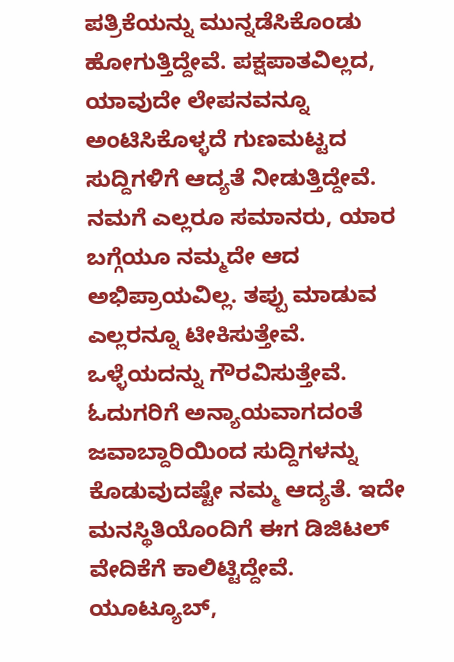ಪತ್ರಿಕೆಯನ್ನು ಮುನ್ನಡೆಸಿಕೊಂಡು ಹೋಗುತ್ತಿದ್ದೇವೆ. ಪಕ್ಷಪಾತವಿಲ್ಲದ, ಯಾವುದೇ ಲೇಪನವನ್ನೂ ಅಂಟಿಸಿಕೊಳ್ಳದೆ ಗುಣಮಟ್ಟದ ಸುದ್ದಿಗಳಿಗೆ ಆದ್ಯತೆ ನೀಡುತ್ತಿದ್ದೇವೆ. ನಮಗೆ ಎಲ್ಲರೂ ಸಮಾನರು, ಯಾರ ಬಗ್ಗೆಯೂ ನಮ್ಮದೇ ಆದ ಅಭಿಪ್ರಾಯವಿಲ್ಲ. ತಪ್ಪು ಮಾಡುವ ಎಲ್ಲರನ್ನೂ ಟೀಕಿಸುತ್ತೇವೆ. ಒಳ್ಳೆಯದನ್ನು ಗೌರವಿಸುತ್ತೇವೆ. ಓದುಗರಿಗೆ ಅನ್ಯಾಯವಾಗದಂತೆ ಜವಾಬ್ದಾರಿಯಿಂದ ಸುದ್ದಿಗಳನ್ನು ಕೊಡುವುದಷ್ಟೇ ನಮ್ಮ ಆದ್ಯತೆ. ಇದೇ ಮನಸ್ಥಿತಿಯೊಂದಿಗೆ ಈಗ ಡಿಜಿಟಲ್‌ ವೇದಿಕೆಗೆ ಕಾಲಿಟ್ಟಿದ್ದೇವೆ. ಯೂಟ್ಯೂಬ್‌,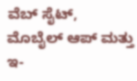ವೆಬ್ ಸೈಟ್‌, ಮೊಬೈಲ್‌ ಆಪ್‌ ಮತ್ತು ಇ-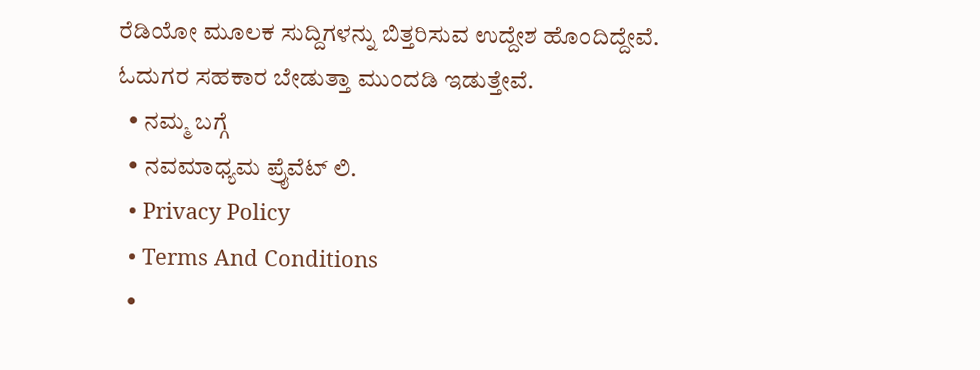ರೆಡಿಯೋ ಮೂಲಕ ಸುದ್ದಿಗಳನ್ನು ಬಿತ್ತರಿಸುವ ಉದ್ದೇಶ ಹೊಂದಿದ್ದೇವೆ. ಓದುಗರ ಸಹಕಾರ ಬೇಡುತ್ತಾ ಮುಂದಡಿ ಇಡುತ್ತೇವೆ.
  • ನಮ್ಮ ಬಗ್ಗೆ
  • ನವಮಾಧ್ಯಮ ಪ್ರೈವೆಟ್‌ ಲಿ.
  • Privacy Policy
  • Terms And Conditions
  •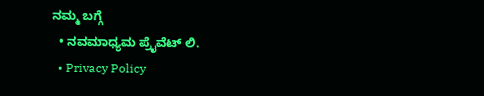ನಮ್ಮ ಬಗ್ಗೆ
  • ನವಮಾಧ್ಯಮ ಪ್ರೈವೆಟ್‌ ಲಿ.
  • Privacy Policy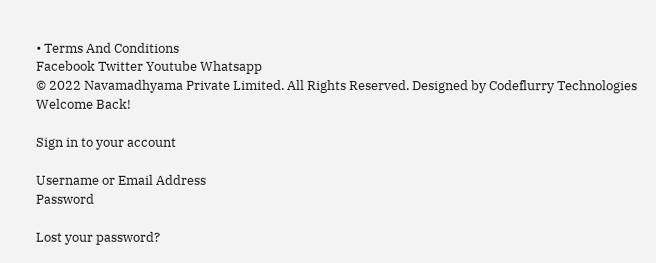• Terms And Conditions
Facebook Twitter Youtube Whatsapp
© 2022 Navamadhyama Private Limited. All Rights Reserved. Designed by Codeflurry Technologies
Welcome Back!

Sign in to your account

Username or Email Address
Password

Lost your password?